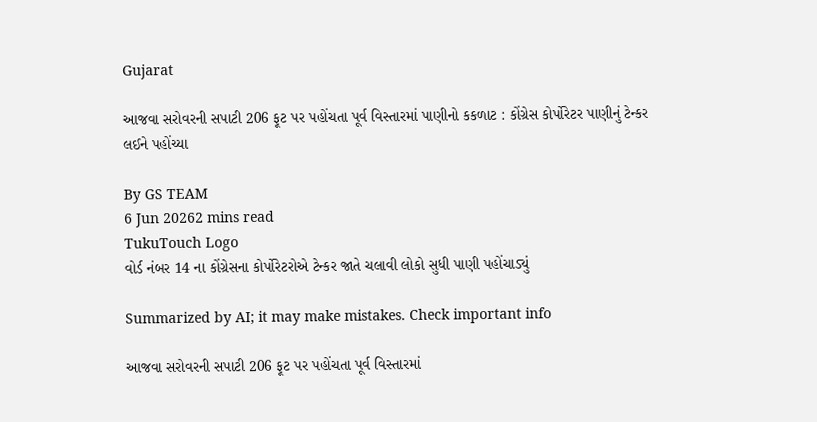Gujarat

આજવા સરોવરની સપાટી 206 ફૂટ પર પહોંચતા પૂર્વ વિસ્તારમાં પાણીનો કકળાટ : કોંગ્રેસ કોર્પોરેટર પાણીનું ટેન્કર લઈને પહોંચ્યા

By GS TEAM
6 Jun 20262 mins read
TukuTouch Logo
વોર્ડ નંબર 14 ના કોંગ્રેસના કોર્પોરેટરોએ ટેન્કર જાતે ચલાવી લોકો સુધી પાણી પહોંચાડ્યું

Summarized by AI; it may make mistakes. Check important info

આજવા સરોવરની સપાટી 206 ફૂટ પર પહોંચતા પૂર્વ વિસ્તારમાં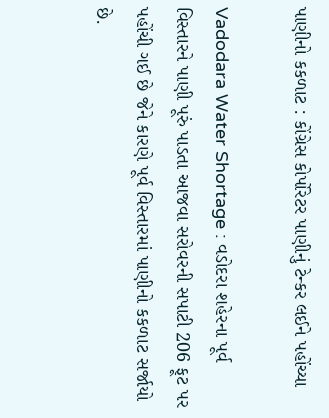પાણીનો કકળાટ : કોંગ્રેસ કોર્પોરેટર પાણીનું ટેન્કર લઈને પહોંચ્યા

Vadodara Water Shortage : વડોદરા શહેરના પૂર્વ વિસ્તારને પાણી પૂરું પાડતા આજવા સરોવરની સપાટી 206 ફૂટ પર પહોંચી ગઈ છે જેને કારણે પૂર્વ વિસ્તારમાં પાણીનો કકળાટ સર્જાયો છે.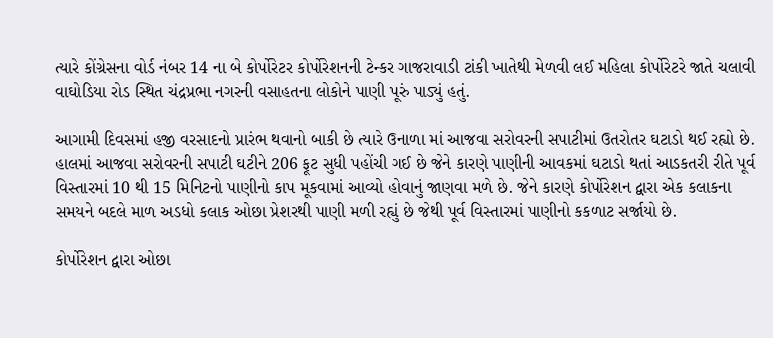ત્યારે કોંગ્રેસના વોર્ડ નંબર 14 ના બે કોર્પોરેટર કોર્પોરેશનની ટેન્કર ગાજરાવાડી ટાંકી ખાતેથી મેળવી લઈ મહિલા કોર્પોરેટરે જાતે ચલાવી વાઘોડિયા રોડ સ્થિત ચંદ્રપ્રભા નગરની વસાહતના લોકોને પાણી પૂરું પાડ્યું હતું.

આગામી દિવસમાં હજી વરસાદનો પ્રારંભ થવાનો બાકી છે ત્યારે ઉનાળા માં આજવા સરોવરની સપાટીમાં ઉતરોતર ઘટાડો થઈ રહ્યો છે. હાલમાં આજવા સરોવરની સપાટી ઘટીને 206 ફૂટ સુધી પહોંચી ગઈ છે જેને કારણે પાણીની આવકમાં ઘટાડો થતાં આડકતરી રીતે પૂર્વ વિસ્તારમાં 10 થી 15 મિનિટનો પાણીનો કાપ મૂકવામાં આવ્યો હોવાનું જાણવા મળે છે. જેને કારણે કોર્પોરેશન દ્વારા એક કલાકના સમયને બદલે માળ અડધો કલાક ઓછા પ્રેશરથી પાણી મળી રહ્યું છે જેથી પૂર્વ વિસ્તારમાં પાણીનો કકળાટ સર્જાયો છે.

કોર્પોરેશન દ્વારા ઓછા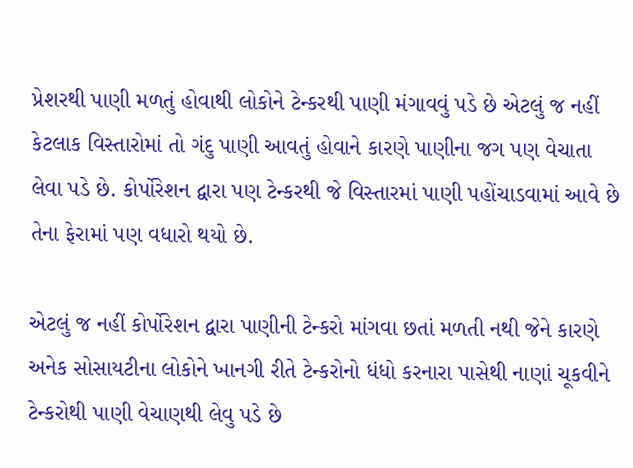પ્રેશરથી પાણી મળતું હોવાથી લોકોને ટેન્કરથી પાણી મંગાવવું પડે છે એટલું જ નહીં કેટલાક વિસ્તારોમાં તો ગંદુ પાણી આવતું હોવાને કારણે પાણીના જગ પણ વેચાતા લેવા પડે છે. કોર્પોરેશન દ્વારા પણ ટેન્કરથી જે વિસ્તારમાં પાણી પહોંચાડવામાં આવે છે તેના ફેરામાં પણ વધારો થયો છે.

એટલું જ નહીં કોર્પોરેશન દ્વારા પાણીની ટેન્કરો માંગવા છતાં મળતી નથી જેને કારણે અનેક સોસાયટીના લોકોને ખાનગી રીતે ટેન્કરોનો ધંધો કરનારા પાસેથી નાણાં ચૂકવીને ટેન્કરોથી પાણી વેચાણથી લેવુ પડે છે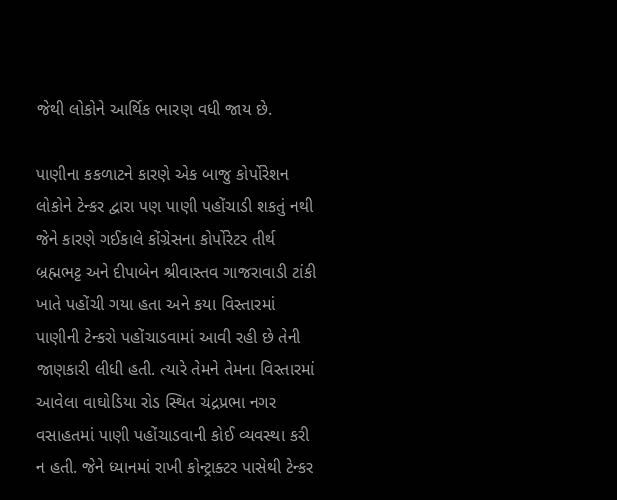જેથી લોકોને આર્થિક ભારણ વધી જાય છે.

પાણીના કકળાટને કારણે એક બાજુ કોર્પોરેશન લોકોને ટેન્કર દ્વારા પણ પાણી પહોંચાડી શકતું નથી જેને કારણે ગઈકાલે કોંગ્રેસના કોર્પોરેટર તીર્થ બ્રહ્મભટ્ટ અને દીપાબેન શ્રીવાસ્તવ ગાજરાવાડી ટાંકી ખાતે પહોંચી ગયા હતા અને કયા વિસ્તારમાં પાણીની ટેન્કરો પહોંચાડવામાં આવી રહી છે તેની જાણકારી લીધી હતી. ત્યારે તેમને તેમના વિસ્તારમાં આવેલા વાઘોડિયા રોડ સ્થિત ચંદ્રપ્રભા નગર વસાહતમાં પાણી પહોંચાડવાની કોઈ વ્યવસ્થા કરી ન હતી. જેને ધ્યાનમાં રાખી કોન્ટ્રાક્ટર પાસેથી ટેન્કર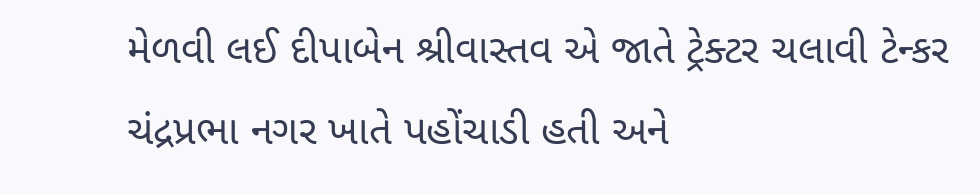મેળવી લઈ દીપાબેન શ્રીવાસ્તવ એ જાતે ટ્રેક્ટર ચલાવી ટેન્કર ચંદ્રપ્રભા નગર ખાતે પહોંચાડી હતી અને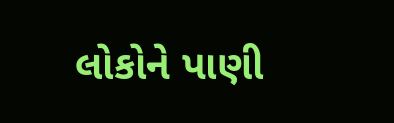લોકોને પાણી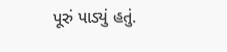પૂરું પાડ્યું હતું.